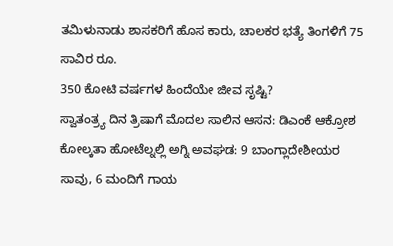ತಮಿಳುನಾಡು ಶಾಸಕರಿಗೆ ಹೊಸ ಕಾರು, ಚಾಲಕರ ಭತ್ಯೆ ತಿಂಗಳಿಗೆ 75 ಸಾವಿರ ರೂ.
350 ಕೋಟಿ ವರ್ಷಗಳ ಹಿಂದೆಯೇ ಜೀವ ಸೃಷ್ಟಿ?
ಸ್ವಾತಂತ್ರ್ಯ ದಿನ ತ್ರಿಷಾಗೆ ಮೊದಲ ಸಾಲಿನ ಆಸನ: ಡಿಎಂಕೆ ಆಕ್ರೋಶ
ಕೋಲ್ಕತಾ ಹೋಟೆಲ್ನಲ್ಲಿ ಅಗ್ನಿ ಅವಘಡ: 9 ಬಾಂಗ್ಲಾದೇಶೀಯರ ಸಾವು, 6 ಮಂದಿಗೆ ಗಾಯ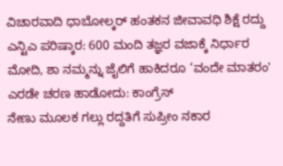ವಿಚಾರವಾದಿ ಧಾಬೋಲ್ಕರ್ ಹಂತಕನ ಜೀವಾವಧಿ ಶಿಕ್ಷೆ ರದ್ದು
ಎನ್ಟಿಎ ಪರಿಷ್ಕಾರ: 600 ಮಂದಿ ತಜ್ಞರ ವಜಾಕ್ಕೆ ನಿರ್ಧಾರ
ಮೋದಿ, ಶಾ ನಮ್ಮನ್ನು ಜೈಲಿಗೆ ಹಾಕಿದರೂ ‘ವಂದೇ ಮಾತರಂ' ಎರಡೇ ಚರಣ ಹಾಡೋದು: ಕಾಂಗ್ರೆಸ್
ನೇಣು ಮೂಲಕ ಗಲ್ಲು ರದ್ದತಿಗೆ ಸುಪ್ರೀಂ ನಕಾರ